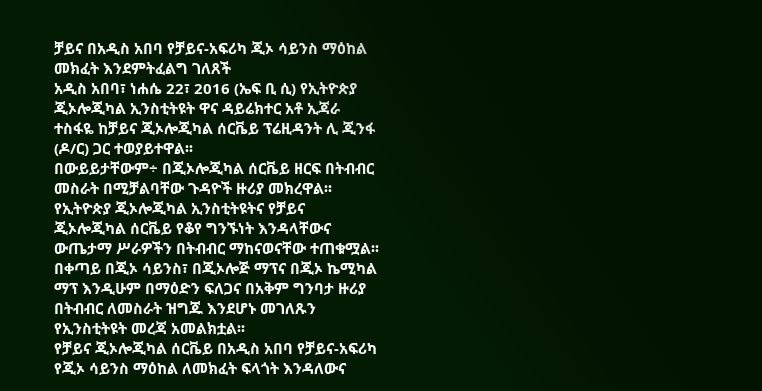ቻይና በአዲስ አበባ የቻይና-አፍሪካ ጂኦ ሳይንስ ማዕከል መክፈት እንደምትፈልግ ገለጸች
አዲስ አበባ፣ ነሐሴ 22፣ 2016 (ኤፍ ቢ ሲ) የኢትዮጵያ ጂኦሎጂካል ኢንስቲትዩት ዋና ዳይሬክተር አቶ ኢጃራ ተስፋዬ ከቻይና ጂኦሎጂካል ሰርቬይ ፕሬዚዳንት ሊ ጂንፋ (ዶ/ር) ጋር ተወያይተዋል፡፡
በውይይታቸውም÷ በጂኦሎጂካል ሰርቬይ ዘርፍ በትብብር መስራት በሚቻልባቸው ጉዳዮች ዙሪያ መክረዋል፡፡
የኢትዮጵያ ጂኦሎጂካል ኢንስቲትዩትና የቻይና ጂኦሎጂካል ሰርቬይ የቆየ ግንኙነት እንዳላቸውና ውጤታማ ሥራዎችን በትብብር ማከናወናቸው ተጠቁሟል፡፡
በቀጣይ በጂኦ ሳይንስ፣ በጂኦሎጅ ማፕና በጂኦ ኬሚካል ማፕ እንዲሁም በማዕድን ፍለጋና በአቅም ግንባታ ዙሪያ በትብብር ለመስራት ዝግጁ እንደሆኑ መገለጹን የኢንስቲትዩት መረጃ አመልክቷል፡፡
የቻይና ጂኦሎጂካል ሰርቬይ በአዲስ አበባ የቻይና-አፍሪካ የጂኦ ሳይንስ ማዕከል ለመክፈት ፍላጎት እንዳለውና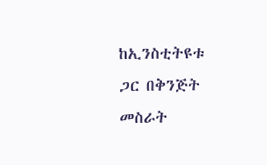ከኢንስቲትዩቱ ጋር በቅንጅት መስራት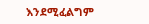እንደሚፈልግም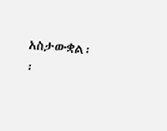አስታውቋል፡፡